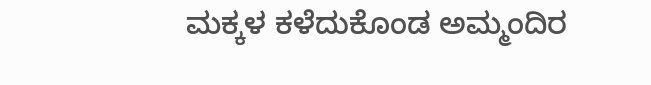ಮಕ್ಕಳ ಕಳೆದುಕೊಂಡ ಅಮ್ಮಂದಿರ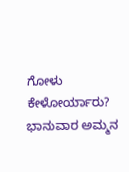ಗೋಳು ಕೇಳೋರ್ಯಾರು?
ಭಾನುವಾರ ಅಮ್ಮನ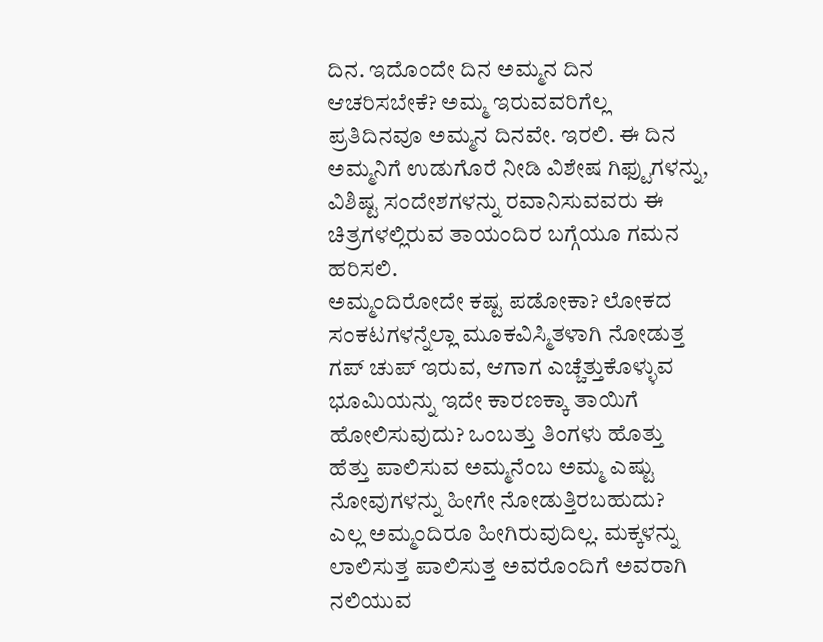ದಿನ. ಇದೊಂದೇ ದಿನ ಅಮ್ಮನ ದಿನ ಆಚರಿಸಬೇಕೆ? ಅಮ್ಮ ಇರುವವರಿಗೆಲ್ಲ ಪ್ರತಿದಿನವೂ ಅಮ್ಮನ ದಿನವೇ. ಇರಲಿ. ಈ ದಿನ ಅಮ್ಮನಿಗೆ ಉಡುಗೊರೆ ನೀಡಿ ವಿಶೇಷ ಗಿಫ್ಟುಗಳನ್ನು, ವಿಶಿಷ್ಟ ಸಂದೇಶಗಳನ್ನು ರವಾನಿಸುವವರು ಈ ಚಿತ್ರಗಳಲ್ಲಿರುವ ತಾಯಂದಿರ ಬಗ್ಗೆಯೂ ಗಮನ ಹರಿಸಲಿ.
ಅಮ್ಮಂದಿರೋದೇ ಕಷ್ಟ ಪಡೋಕಾ? ಲೋಕದ ಸಂಕಟಗಳನ್ನೆಲ್ಲಾ ಮೂಕವಿಸ್ಮಿತಳಾಗಿ ನೋಡುತ್ತ ಗಪ್ ಚುಪ್ ಇರುವ, ಆಗಾಗ ಎಚ್ಚೆತ್ತುಕೊಳ್ಳುವ ಭೂಮಿಯನ್ನು ಇದೇ ಕಾರಣಕ್ಕಾ ತಾಯಿಗೆ ಹೋಲಿಸುವುದು? ಒಂಬತ್ತು ತಿಂಗಳು ಹೊತ್ತು ಹೆತ್ತು ಪಾಲಿಸುವ ಅಮ್ಮನೆಂಬ ಅಮ್ಮ ಎಷ್ಟು ನೋವುಗಳನ್ನು ಹೀಗೇ ನೋಡುತ್ತಿರಬಹುದು?
ಎಲ್ಲ ಅಮ್ಮಂದಿರೂ ಹೀಗಿರುವುದಿಲ್ಲ. ಮಕ್ಕಳನ್ನು ಲಾಲಿಸುತ್ತ ಪಾಲಿಸುತ್ತ ಅವರೊಂದಿಗೆ ಅವರಾಗಿ ನಲಿಯುವ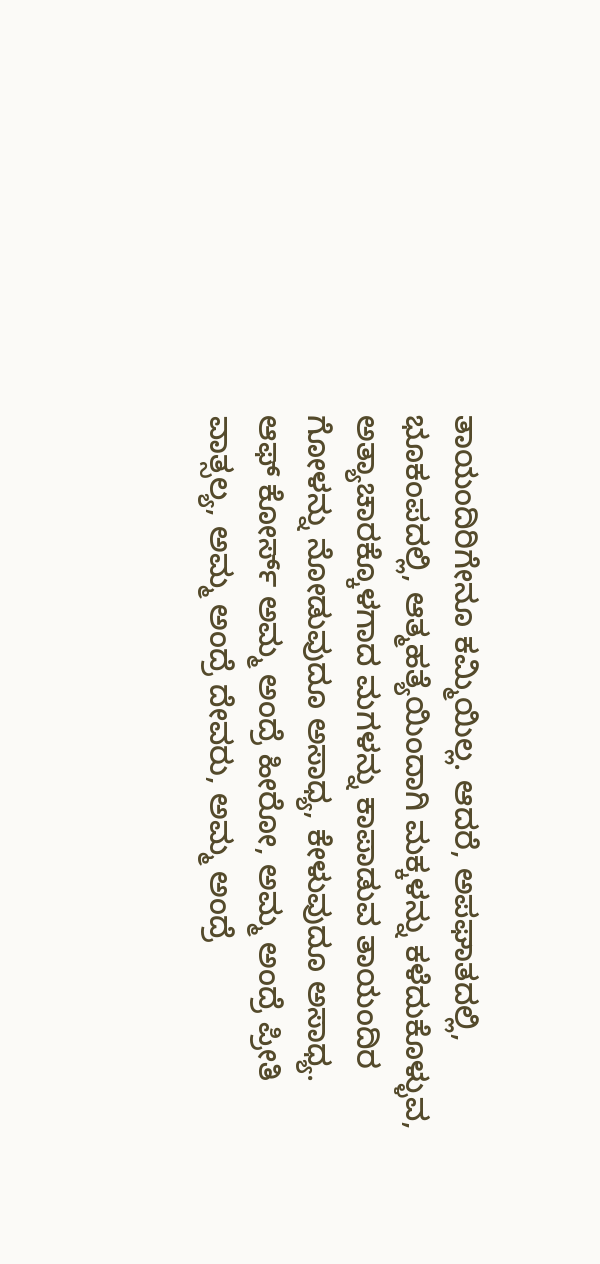ತಾಯಂದಿರಿಗೇನೂ ಕಮ್ಮಿಯಿಲ್ಲ. ಆದರೆ, ಅಪಘಾತದಲ್ಲಿ, ಭೂಕಂಪದಲ್ಲಿ, ಆತ್ಮಹತ್ಯೆಯಿಂದಾಗಿ ಮಕ್ಕಳನ್ನು ಕಳೆದುಕೊಳ್ಳುವ, ಅತ್ಯಾಚಾರಕ್ಕೊಳಗಾದ ಮಗಳನ್ನು ಕಾಪಾಡುವ ತಾಯಂದಿರ ಗೋಳನ್ನು ನೋಡುವುದೂ ಅಸಾಧ್ಯ, ಕೇಳುವುದೂ ಅಸಾಧ್ಯ.
ಆಫ್ ಕೋರ್ಸ್ ಅಮ್ಮ ಅಂದ್ರೆ ಹೀರೋ, ಅಮ್ಮ ಅಂದ್ರೆ ಪ್ರೀತಿ ವಾತ್ಸಲ್ಯ, ಅಮ್ಮ ಅಂದ್ರೆ ದೇವರು, ಅಮ್ಮ ಅಂದ್ರೆ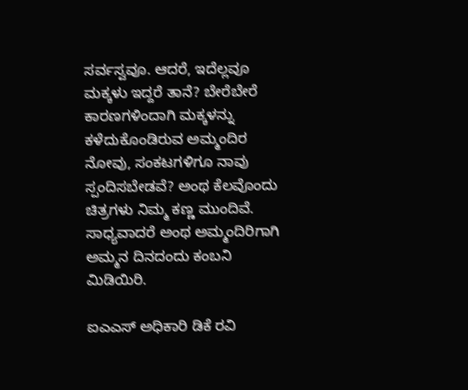ಸರ್ವಸ್ವವೂ. ಆದರೆ, ಇದೆಲ್ಲವೂ ಮಕ್ಕಳು ಇದ್ದರೆ ತಾನೆ? ಬೇರೆಬೇರೆ ಕಾರಣಗಳಿಂದಾಗಿ ಮಕ್ಕಳನ್ನು ಕಳೆದುಕೊಂಡಿರುವ ಅಮ್ಮಂದಿರ ನೋವು, ಸಂಕಟಗಳಿಗೂ ನಾವು ಸ್ಪಂದಿಸಬೇಡವೆ? ಅಂಥ ಕೆಲವೊಂದು ಚಿತ್ರಗಳು ನಿಮ್ಮ ಕಣ್ಣ ಮುಂದಿವೆ. ಸಾಧ್ಯವಾದರೆ ಅಂಥ ಅಮ್ಮಂದಿರಿಗಾಗಿ ಅಮ್ಮನ ದಿನದಂದು ಕಂಬನಿ ಮಿಡಿಯಿರಿ.

ಐಎಎಸ್ ಅಧಿಕಾರಿ ಡಿಕೆ ರವಿ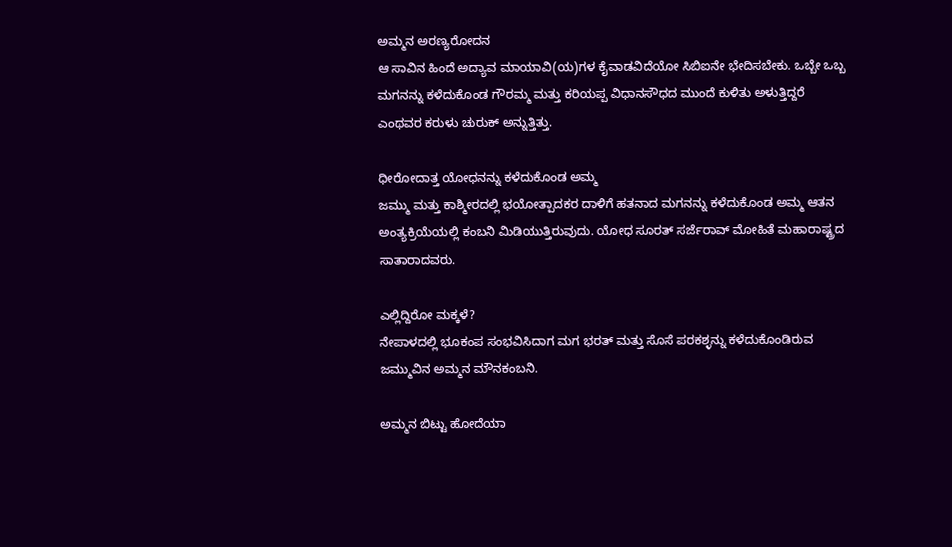ಅಮ್ಮನ ಅರಣ್ಯರೋದನ
ಆ ಸಾವಿನ ಹಿಂದೆ ಅದ್ಯಾವ ಮಾಯಾವಿ(ಯ)ಗಳ ಕೈವಾಡವಿದೆಯೋ ಸಿಬಿಐನೇ ಭೇದಿಸಬೇಕು. ಒಬ್ಬೇ ಒಬ್ಬ ಮಗನನ್ನು ಕಳೆದುಕೊಂಡ ಗೌರಮ್ಮ ಮತ್ತು ಕರಿಯಪ್ಪ ವಿಧಾನಸೌಧದ ಮುಂದೆ ಕುಳಿತು ಅಳುತ್ತಿದ್ದರೆ ಎಂಥವರ ಕರುಳು ಚುರುಕ್ ಅನ್ನುತ್ತಿತ್ತು.

ಧೀರೋದಾತ್ತ ಯೋಧನನ್ನು ಕಳೆದುಕೊಂಡ ಅಮ್ಮ
ಜಮ್ಮು ಮತ್ತು ಕಾಶ್ಮೀರದಲ್ಲಿ ಭಯೋತ್ಪಾದಕರ ದಾಳಿಗೆ ಹತನಾದ ಮಗನನ್ನು ಕಳೆದುಕೊಂಡ ಅಮ್ಮ ಆತನ ಅಂತ್ಯಕ್ರಿಯೆಯಲ್ಲಿ ಕಂಬನಿ ಮಿಡಿಯುತ್ತಿರುವುದು. ಯೋಧ ಸೂರತ್ ಸರ್ಜೆರಾವ್ ಮೋಹಿತೆ ಮಹಾರಾಷ್ಟ್ರದ ಸಾತಾರಾದವರು.

ಎಲ್ಲಿದ್ದಿರೋ ಮಕ್ಕಳೆ?
ನೇಪಾಳದಲ್ಲಿ ಭೂಕಂಪ ಸಂಭವಿಸಿದಾಗ ಮಗ ಭರತ್ ಮತ್ತು ಸೊಸೆ ಪರಕಶ್ಳನ್ನು ಕಳೆದುಕೊಂಡಿರುವ ಜಮ್ಮುವಿನ ಅಮ್ಮನ ಮೌನಕಂಬನಿ.

ಅಮ್ಮನ ಬಿಟ್ಟು ಹೋದೆಯಾ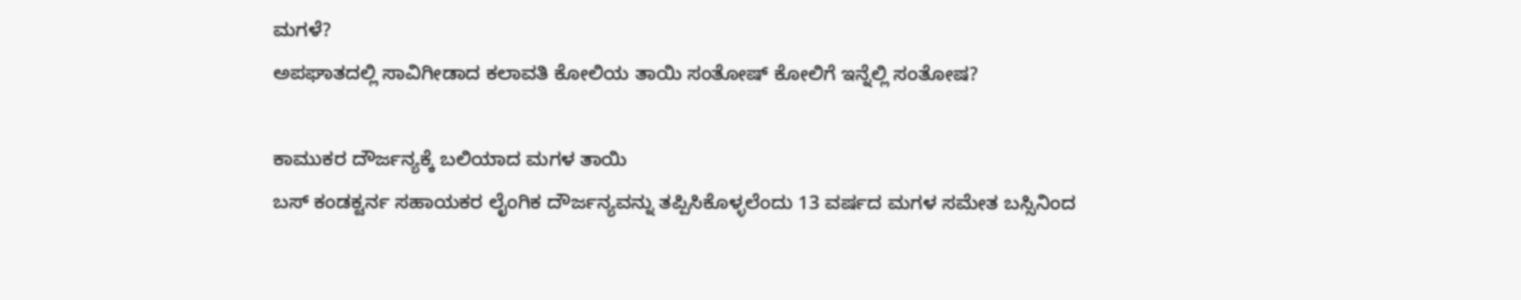ಮಗಳೆ?
ಅಪಘಾತದಲ್ಲಿ ಸಾವಿಗೀಡಾದ ಕಲಾವತಿ ಕೋಲಿಯ ತಾಯಿ ಸಂತೋಷ್ ಕೋಲಿಗೆ ಇನ್ನೆಲ್ಲಿ ಸಂತೋಷ?

ಕಾಮುಕರ ದೌರ್ಜನ್ಯಕ್ಕೆ ಬಲಿಯಾದ ಮಗಳ ತಾಯಿ
ಬಸ್ ಕಂಡಕ್ಟರ್ನ ಸಹಾಯಕರ ಲೈಂಗಿಕ ದೌರ್ಜನ್ಯವನ್ನು ತಪ್ಪಿಸಿಕೊಳ್ಳಲೆಂದು 13 ವರ್ಷದ ಮಗಳ ಸಮೇತ ಬಸ್ಸಿನಿಂದ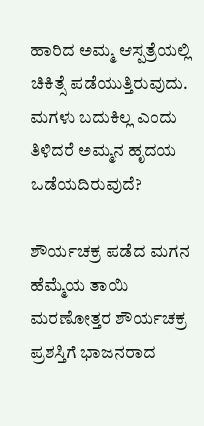ಹಾರಿದ ಅಮ್ಮ ಆಸ್ಪತ್ರೆಯಲ್ಲಿ ಚಿಕಿತ್ಸೆ ಪಡೆಯುತ್ತಿರುವುದು. ಮಗಳು ಬದುಕಿಲ್ಲ ಎಂದು ತಿಳಿದರೆ ಅಮ್ಮನ ಹೃದಯ ಒಡೆಯದಿರುವುದೆ?

ಶೌರ್ಯಚಕ್ರ ಪಡೆದ ಮಗನ ಹೆಮ್ಮೆಯ ತಾಯಿ
ಮರಣೋತ್ತರ ಶೌರ್ಯಚಕ್ರ ಪ್ರಶಸ್ತಿಗೆ ಭಾಜನರಾದ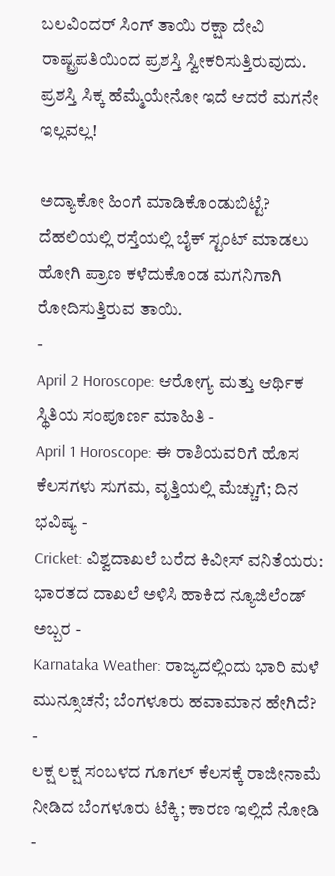ಬಲವಿಂದರ್ ಸಿಂಗ್ ತಾಯಿ ರಕ್ಷಾ ದೇವಿ ರಾಷ್ಟ್ರಪತಿಯಿಂದ ಪ್ರಶಸ್ತಿ ಸ್ವೀಕರಿಸುತ್ತಿರುವುದು. ಪ್ರಶಸ್ತಿ ಸಿಕ್ಕ ಹೆಮ್ಮೆಯೇನೋ ಇದೆ ಆದರೆ ಮಗನೇ ಇಲ್ಲವಲ್ಲ!

ಅದ್ಯಾಕೋ ಹಿಂಗೆ ಮಾಡಿಕೊಂಡುಬಿಟ್ಟೆ?
ದೆಹಲಿಯಲ್ಲಿ ರಸ್ತೆಯಲ್ಲಿ ಬೈಕ್ ಸ್ಟಂಟ್ ಮಾಡಲು ಹೋಗಿ ಪ್ರಾಣ ಕಳೆದುಕೊಂಡ ಮಗನಿಗಾಗಿ ರೋದಿಸುತ್ತಿರುವ ತಾಯಿ.
-
April 2 Horoscope: ಆರೋಗ್ಯ ಮತ್ತು ಆರ್ಥಿಕ ಸ್ಥಿತಿಯ ಸಂಪೂರ್ಣ ಮಾಹಿತಿ -
April 1 Horoscope: ಈ ರಾಶಿಯವರಿಗೆ ಹೊಸ ಕೆಲಸಗಳು ಸುಗಮ, ವೃತ್ತಿಯಲ್ಲಿ ಮೆಚ್ಚುಗೆ; ದಿನ ಭವಿಷ್ಯ -
Cricket: ವಿಶ್ವದಾಖಲೆ ಬರೆದ ಕಿವೀಸ್ ವನಿತೆಯರು: ಭಾರತದ ದಾಖಲೆ ಅಳಿಸಿ ಹಾಕಿದ ನ್ಯೂಜಿಲೆಂಡ್ ಅಬ್ಬರ -
Karnataka Weather: ರಾಜ್ಯದಲ್ಲಿಂದು ಭಾರಿ ಮಳೆ ಮುನ್ಸೂಚನೆ; ಬೆಂಗಳೂರು ಹವಾಮಾನ ಹೇಗಿದೆ? -
ಲಕ್ಷ ಲಕ್ಷ ಸಂಬಳದ ಗೂಗಲ್ ಕೆಲಸಕ್ಕೆ ರಾಜೀನಾಮೆ ನೀಡಿದ ಬೆಂಗಳೂರು ಟೆಕ್ಕಿ; ಕಾರಣ ಇಲ್ಲಿದೆ ನೋಡಿ -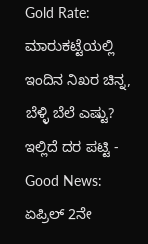Gold Rate: ಮಾರುಕಟ್ಟೆಯಲ್ಲಿ ಇಂದಿನ ನಿಖರ ಚಿನ್ನ, ಬೆಳ್ಳಿ ಬೆಲೆ ಎಷ್ಟು? ಇಲ್ಲಿದೆ ದರ ಪಟ್ಟಿ -
Good News: ಏಪ್ರಿಲ್ 2ನೇ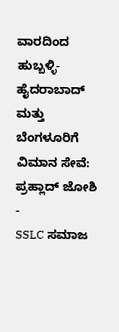ವಾರದಿಂದ ಹುಬ್ಬಳ್ಳಿ-ಹೈದರಾಬಾದ್ ಮತ್ತು ಬೆಂಗಳೂರಿಗೆ ವಿಮಾನ ಸೇವೆ: ಪ್ರಹ್ಲಾದ್ ಜೋಶಿ -
SSLC ಸಮಾಜ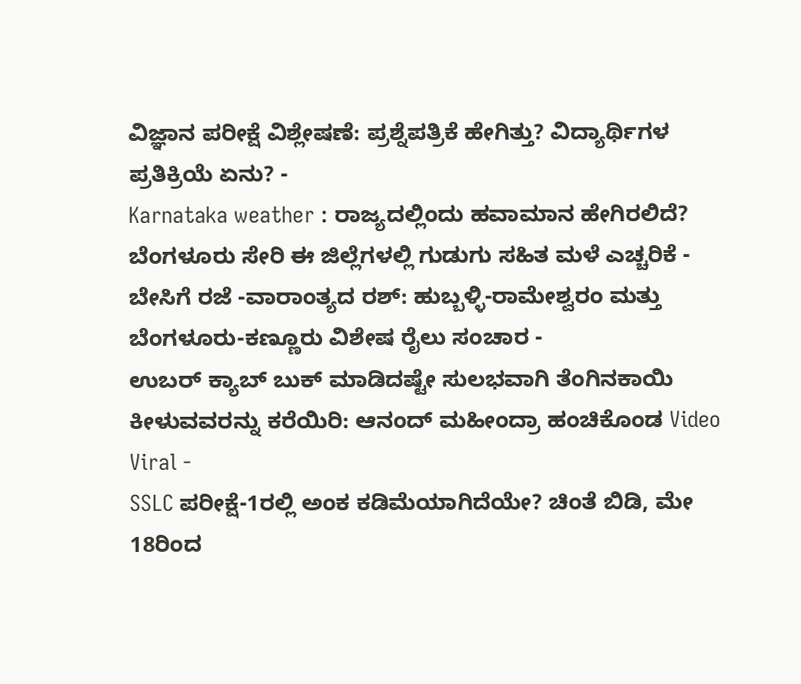ವಿಜ್ಞಾನ ಪರೀಕ್ಷೆ ವಿಶ್ಲೇಷಣೆ: ಪ್ರಶ್ನೆಪತ್ರಿಕೆ ಹೇಗಿತ್ತು? ವಿದ್ಯಾರ್ಥಿಗಳ ಪ್ರತಿಕ್ರಿಯೆ ಏನು? -
Karnataka weather : ರಾಜ್ಯದಲ್ಲಿಂದು ಹವಾಮಾನ ಹೇಗಿರಲಿದೆ? ಬೆಂಗಳೂರು ಸೇರಿ ಈ ಜಿಲ್ಲೆಗಳಲ್ಲಿ ಗುಡುಗು ಸಹಿತ ಮಳೆ ಎಚ್ಚರಿಕೆ -
ಬೇಸಿಗೆ ರಜೆ -ವಾರಾಂತ್ಯದ ರಶ್: ಹುಬ್ಬಳ್ಳಿ-ರಾಮೇಶ್ವರಂ ಮತ್ತು ಬೆಂಗಳೂರು-ಕಣ್ಣೂರು ವಿಶೇಷ ರೈಲು ಸಂಚಾರ -
ಉಬರ್ ಕ್ಯಾಬ್ ಬುಕ್ ಮಾಡಿದಷ್ಟೇ ಸುಲಭವಾಗಿ ತೆಂಗಿನಕಾಯಿ ಕೀಳುವವರನ್ನು ಕರೆಯಿರಿ: ಆನಂದ್ ಮಹೀಂದ್ರಾ ಹಂಚಿಕೊಂಡ Video Viral -
SSLC ಪರೀಕ್ಷೆ-1ರಲ್ಲಿ ಅಂಕ ಕಡಿಮೆಯಾಗಿದೆಯೇ? ಚಿಂತೆ ಬಿಡಿ, ಮೇ 18ರಿಂದ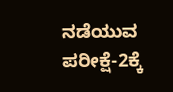ನಡೆಯುವ ಪರೀಕ್ಷೆ-2ಕ್ಕೆ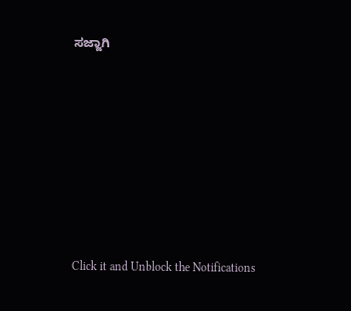ಸಜ್ಜಾಗಿ












Click it and Unblock the Notifications